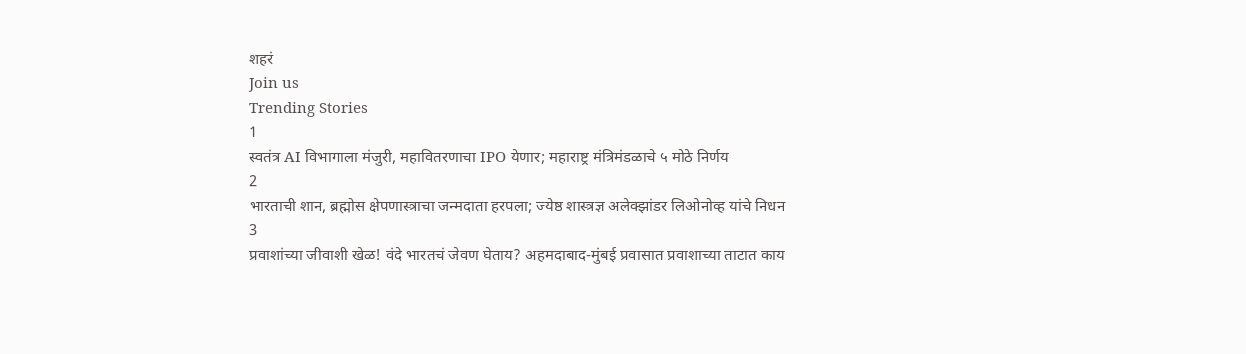शहरं
Join us
Trending Stories
1
स्वतंत्र AI विभागाला मंजुरी, महावितरणाचा IPO येणार; महाराष्ट्र मंत्रिमंडळाचे ५ मोठे निर्णय
2
भारताची शान, ब्रह्मोस क्षेपणास्त्राचा जन्मदाता हरपला; ज्येष्ठ शास्त्रज्ञ अलेक्झांडर लिओनोव्ह यांचे निधन
3
प्रवाशांच्या जीवाशी खेळ! वंदे भारतचं जेवण घेताय? अहमदाबाद-मुंबई प्रवासात प्रवाशाच्या ताटात काय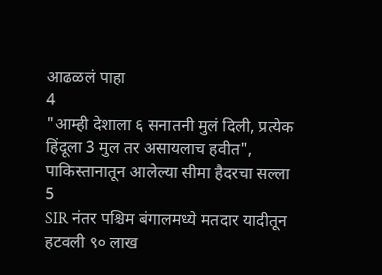आढळलं पाहा
4
"आम्ही देशाला ६ सनातनी मुलं दिली, प्रत्येक हिंदूला 3 मुल तर असायलाच हवीत", पाकिस्तानातून आलेल्या सीमा हैदरचा सल्ला
5
SIR नंतर पश्चिम बंगालमध्ये मतदार यादीतून हटवली ९० लाख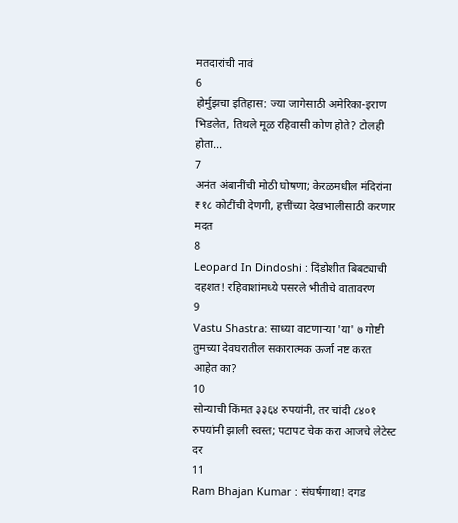मतदारांची नावं
6
होर्मुझचा इतिहास: ज्या जागेसाठी अमेरिका-इराण भिडलेत, तिथले मूळ रहिवासी कोण होते? टोलही होता...
7
अनंत अंबानींची मोठी घोषणा; केरळमधील मंदिरांना ₹१८ कोटींची देणगी, हत्तींच्या देखभालीसाठी करणार मदत
8
Leopard In Dindoshi : दिंडोशीत बिबट्याची दहशत! रहिवाशांमध्ये पसरले भीतीचे वातावरण
9
Vastu Shastra: साध्या वाटणाऱ्या 'या' ७ गोष्टी तुमच्या देवघरातील सकारात्मक ऊर्जा नष्ट करत आहेत का?
10
सोन्याची किंमत ३३६४ रुपयांनी, तर चांदी ८४०१ रुपयांनी झाली स्वस्त; पटापट चेक करा आजचे लेटेस्ट दर
11
Ram Bhajan Kumar : संघर्षगाथा! दगड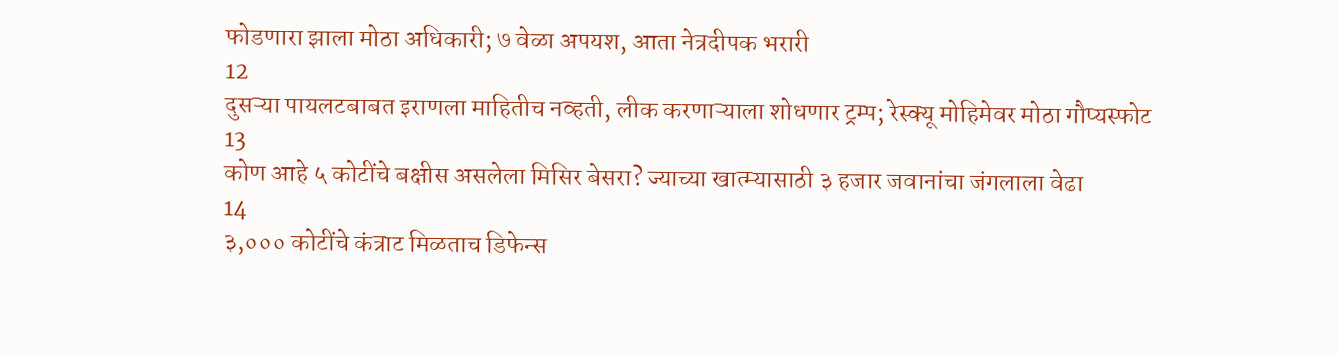फोडणारा झाला मोठा अधिकारी; ७ वेळा अपयश, आता नेत्रदीपक भरारी
12
दुसऱ्या पायलटबाबत इराणला माहितीच नव्हती, लीक करणाऱ्याला शोधणार ट्रम्प; रेस्क्यू मोहिमेवर मोठा गौप्यस्फोट
13
कोण आहे ५ कोटींचे बक्षीस असलेला मिसिर बेसरा? ज्याच्या खात्म्यासाठी ३ हजार जवानांचा जंगलाला वेढा
14
३,००० कोटींचे कंत्राट मिळताच डिफेन्स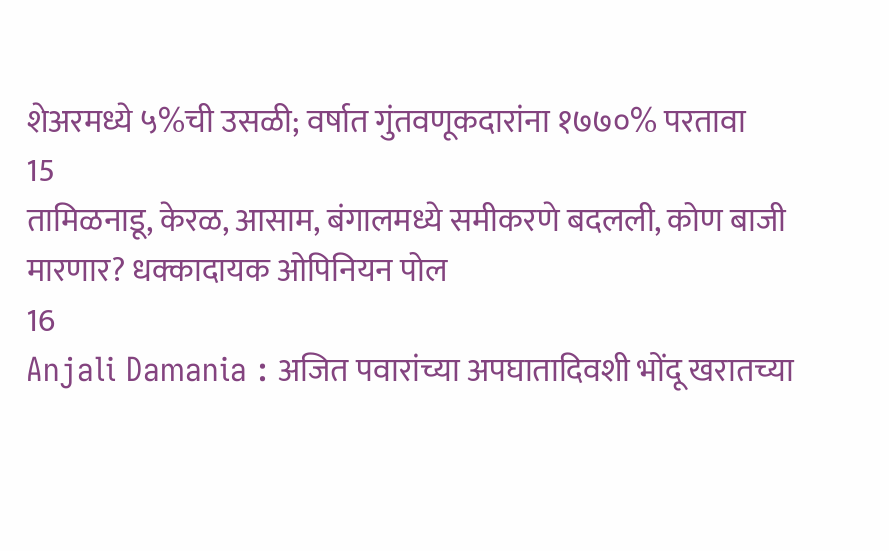शेअरमध्ये ५%ची उसळी; वर्षात गुंतवणूकदारांना १७७०% परतावा
15
तामिळनाडू, केरळ, आसाम, बंगालमध्ये समीकरणे बदलली, कोण बाजी मारणार? धक्कादायक ओपिनियन पोल
16
Anjali Damania : अजित पवारांच्या अपघातादिवशी भोंदू खरातच्या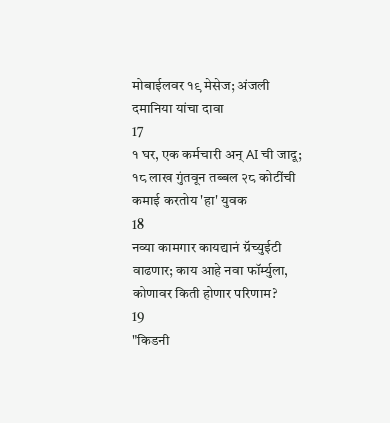मोबाईलवर १९ मेसेज; अंजली दमानिया यांचा दावा
17
१ घर, एक कर्मचारी अन् AI ची जादू; १८ लाख गुंतवून तब्बल २८ कोटींची कमाई करतोय 'हा' युवक
18
नव्या कामगार कायद्यानं ग्रॅच्युईटी वाढणार; काय आहे नवा फॉर्म्युला, कोणावर किती होणार परिणाम?
19
"किडनी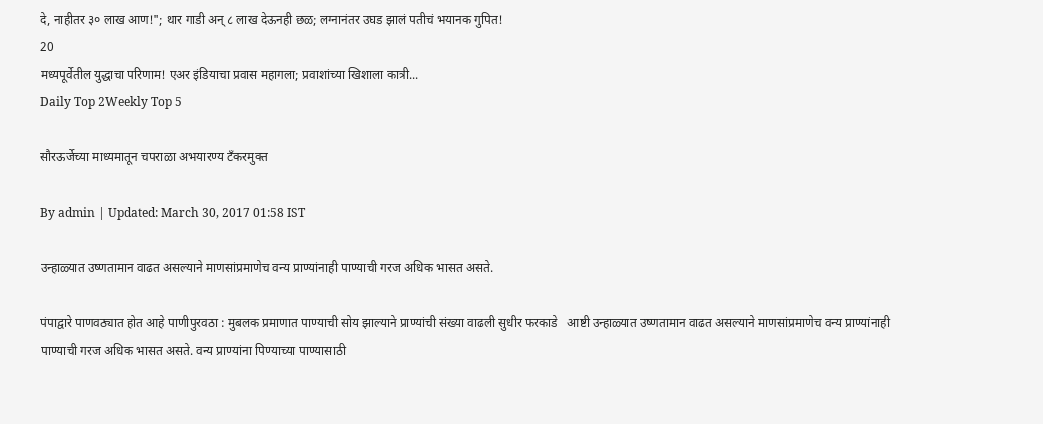दे, नाहीतर ३० लाख आण!"; थार गाडी अन् ८ लाख देऊनही छळ; लग्नानंतर उघड झालं पतीचं भयानक गुपित!
20
मध्यपूर्वेतील युद्धाचा परिणाम! एअर इंडियाचा प्रवास महागला; प्रवाशांच्या खिशाला कात्री...
Daily Top 2Weekly Top 5

सौरऊर्जेच्या माध्यमातून चपराळा अभयारण्य टँकरमुक्त

By admin | Updated: March 30, 2017 01:58 IST

उन्हाळ्यात उष्णतामान वाढत असल्याने माणसांप्रमाणेच वन्य प्राण्यांनाही पाण्याची गरज अधिक भासत असते.

पंपाद्वारे पाणवठ्यात होत आहे पाणीपुरवठा : मुबलक प्रमाणात पाण्याची सोय झाल्याने प्राण्यांची संख्या वाढली सुधीर फरकाडे   आष्टी उन्हाळ्यात उष्णतामान वाढत असल्याने माणसांप्रमाणेच वन्य प्राण्यांनाही पाण्याची गरज अधिक भासत असते. वन्य प्राण्यांना पिण्याच्या पाण्यासाठी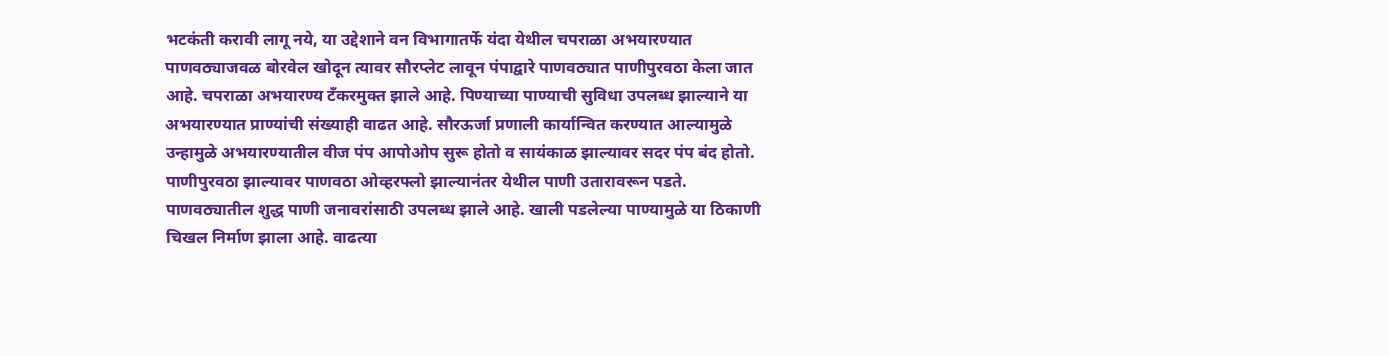भटकंती करावी लागू नये, या उद्देशाने वन विभागातर्फे यंदा येथील चपराळा अभयारण्यात पाणवठ्याजवळ बोरवेल खोदून त्यावर सौरप्लेट लावून पंपाद्वारे पाणवठ्यात पाणीपुरवठा केला जात आहे. चपराळा अभयारण्य टँकरमुक्त झाले आहे. पिण्याच्या पाण्याची सुविधा उपलब्ध झाल्याने या अभयारण्यात प्राण्यांची संख्याही वाढत आहे. सौरऊर्जा प्रणाली कार्यान्वित करण्यात आल्यामुळे उन्हामुळे अभयारण्यातील वीज पंप आपोओप सुरू होतो व सायंकाळ झाल्यावर सदर पंप बंद होतो. पाणीपुरवठा झाल्यावर पाणवठा ओव्हरफ्लो झाल्यानंतर येथील पाणी उतारावरून पडते. पाणवठ्यातील शुद्ध पाणी जनावरांसाठी उपलब्ध झाले आहे. खाली पडलेल्या पाण्यामुळे या ठिकाणी चिखल निर्माण झाला आहे. वाढत्या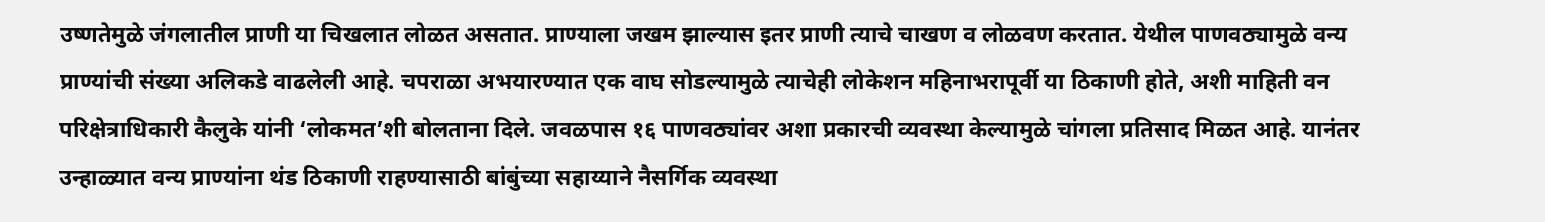उष्णतेमुळे जंगलातील प्राणी या चिखलात लोळत असतात. प्राण्याला जखम झाल्यास इतर प्राणी त्याचे चाखण व लोळवण करतात. येथील पाणवठ्यामुळे वन्य प्राण्यांची संख्या अलिकडे वाढलेली आहे. चपराळा अभयारण्यात एक वाघ सोडल्यामुळे त्याचेही लोकेशन महिनाभरापूर्वी या ठिकाणी होते, अशी माहिती वन परिक्षेत्राधिकारी कैलुके यांनी ‘लोकमत’शी बोलताना दिले. जवळपास १६ पाणवठ्यांवर अशा प्रकारची व्यवस्था केल्यामुळे चांगला प्रतिसाद मिळत आहे. यानंतर उन्हाळ्यात वन्य प्राण्यांना थंड ठिकाणी राहण्यासाठी बांबुंच्या सहाय्याने नैसर्गिक व्यवस्था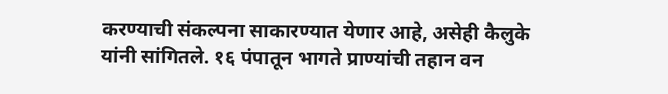करण्याची संकल्पना साकारण्यात येणार आहे, असेही कैलुके यांनी सांगितले. १६ पंपातून भागते प्राण्यांची तहान वन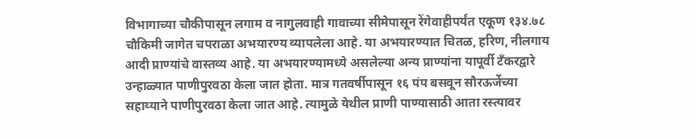विभागाच्या चौकीपासून लगाम व नागुलवाही गावाच्या सीमेपासून रेंगेवाहीपर्यंत एकूण १३४.७८ चौकिमी जागेत चपराळा अभयारण्य व्यापलेला आहे. या अभयारण्यात चितळ, हरिण, नीलगाय आदी प्राण्यांचे वास्तव्य आहे. या अभयारण्यामध्ये असलेल्या अन्य प्राण्यांना यापूर्वी टँकरद्वारे उन्हाळ्यात पाणीपुरवठा केला जात होता. मात्र गतवर्षीपासून १६ पंप बसवून सौरऊर्जेच्या सहाय्याने पाणीपुरवठा केला जात आहे. त्यामुळे येथील प्राणी पाण्यासाठी आता रस्त्यावर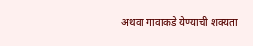अथवा गावाकडे येण्याची शक्यता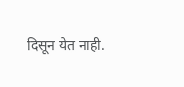दिसून येत नाही.